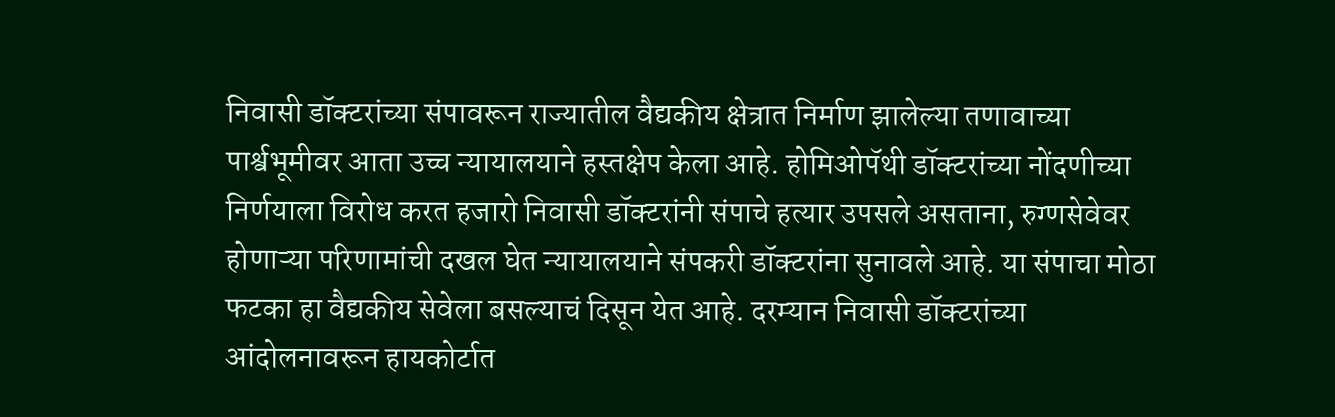निवासी डॉक्टरांच्या संपावरून राज्यातील वैद्यकीय क्षेत्रात निर्माण झालेल्या तणावाच्या पार्श्वभूमीवर आता उच्च न्यायालयाने हस्तक्षेप केला आहे. होमिओपॅथी डॉक्टरांच्या नोंदणीच्या निर्णयाला विरोध करत हजारो निवासी डॉक्टरांनी संपाचे हत्यार उपसले असताना, रुग्णसेवेवर होणाऱ्या परिणामांची दखल घेत न्यायालयाने संपकरी डॉक्टरांना सुनावले आहे. या संपाचा मोठा फटका हा वैद्यकीय सेवेला बसल्याचं दिसून येत आहे. दरम्यान निवासी डॉक्टरांच्या आंदोलनावरून हायकोर्टात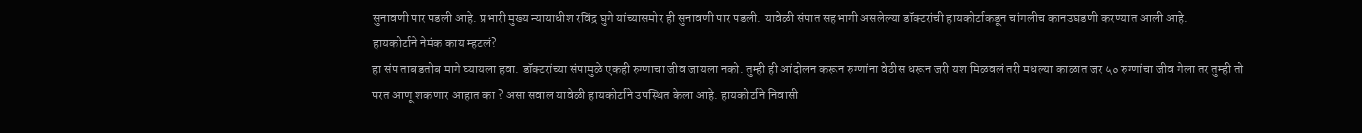सुनावणी पार पडली आहे. प्रभारी मुख्य न्यायाधीश रविंद्र घुगे यांच्यासमोर ही सुनावणी पार पडली. यावेळी संपात सहभागी असलेल्या डॉक्टरांची हायकोर्टाकडून चांगलीच कानउघडणी करण्यात आली आहे.
हायकोर्टाने नेमंक काय म्हटलं?
हा संप ताबडतोब मागे घ्यायला हवा. डॉक्टरांच्या संपामुळे एकही रुग्णाचा जीव जायला नको. तुम्ही ही आंदोलन करून रुग्णांना वेठीस धरून जरी यश मिळवलं तरी मधल्या काळात जर ५० रुग्णांचा जीव गेला तर तुम्ही तो परत आणू शकणार आहात का ? असा सवाल यावेळी हायकोर्टाने उपस्थित केला आहे. हायकोर्टाने निवासी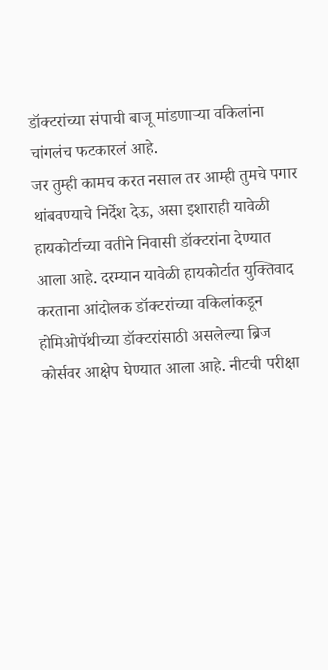डॉक्टरांच्या संपाची बाजू मांडणाऱ्या वकिलांना चांगलंच फटकारलं आहे.
जर तुम्ही कामच करत नसाल तर आम्ही तुमचे पगार थांबवण्याचे निर्देश देऊ, असा इशाराही यावेळी हायकोर्टाच्या वतीने निवासी डॉक्टरांना देण्यात आला आहे. दरम्यान यावेळी हायकोर्टात युक्तिवाद करताना आंदोलक डॉक्टरांच्या वकिलांकडून होमिओपॅथीच्या डॉक्टरांसाठी असलेल्या ब्रिज कोर्सवर आक्षेप घेण्यात आला आहे. नीटची परीक्षा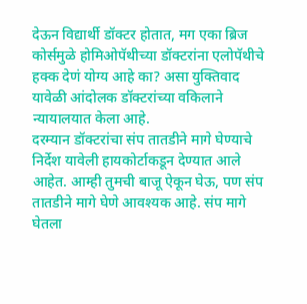देऊन विद्यार्थी डॉक्टर होतात, मग एका ब्रिज कोर्समुळे होमिओपॅथीच्या डॉक्टरांना एलोपॅथीचे हक्क देणं योग्य आहे का? असा युक्तिवाद यावेळी आंदोलक डॉक्टरांच्या वकिलाने न्यायालयात केला आहे.
दरम्यान डॉक्टरांचा संप तातडीने मागे घेण्याचे निर्देश यावेली हायकोर्टाकडून देण्यात आले आहेत. आम्ही तुमची बाजू ऐकून घेऊ, पण संप तातडीने मागे घेणे आवश्यक आहे. संप मागे घेतला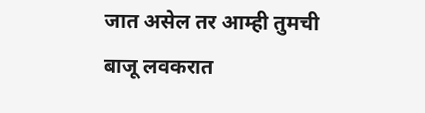जात असेल तर आम्ही तुमची बाजू लवकरात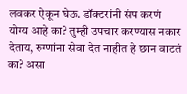लवकर ऐकून घेऊ. डॉक्टरांनी संप करणं योग्य आहे का? तुम्ही उपचार करण्यास नकार देताय, रुग्णांना सेवा देत नाहीत हे छान वाटतं का? असा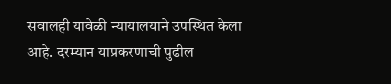सवालही यावेळी न्यायालयाने उपस्थित केला आहे. दरम्यान याप्रकरणाची पुढील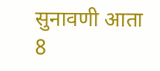सुनावणी आता 8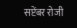सप्टेंबर रोजी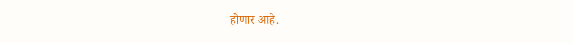होणार आहे.